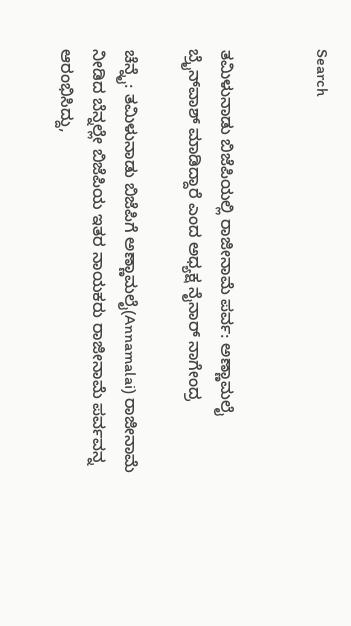Search


ತಮಿಳುನಾಡು ಬಿಜೆಪಿಯಲ್ಲಿ ರಾಜೀನಾಮೆ ಪರ್ವ: ಅಣ್ಣಾಮಲೈ ಬ್ರೈನ್‌ವಾಶ್‌ ಮಾಡಿದ್ದಾರೆ ಎಂದ ಅಧ್ಯಕ್ಷ ನೈನಾರ್‌ ನಾಗೇಂದ್ರ

ಚೆನ್ನೈ: ತಮಿಳುನಾಡು ಬಿಜೆಪಿಗೆ ಅಣ್ಣಾಮಲೈ(Annamalai) ರಾಜೀನಾಮೆ ನೀಡಿದ ಬೆನ್ನಲ್ಲೇ ಬಿಜೆಪಿಯ ಇತರ ನಾಯಕರು ರಾಜೀನಾಮೆ ಪರ್ವವನ್ನ ಆರಂಭಿಸಿದ್ದು,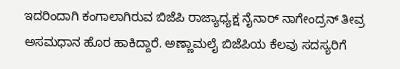ಇದರಿಂದಾಗಿ ಕಂಗಾಲಾಗಿರುವ ಬಿಜೆಪಿ ರಾಜ್ಯಾಧ್ಯಕ್ಷ ನೈನಾರ್‌ ನಾಗೇಂದ್ರನ್‌ ತೀವ್ರ ಅಸಮಧಾನ ಹೊರ ಹಾಕಿದ್ದಾರೆ. ಅಣ್ಣಾಮಲೈ ಬಿಜೆಪಿಯ ಕೆಲವು ಸದಸ್ಯರಿಗೆ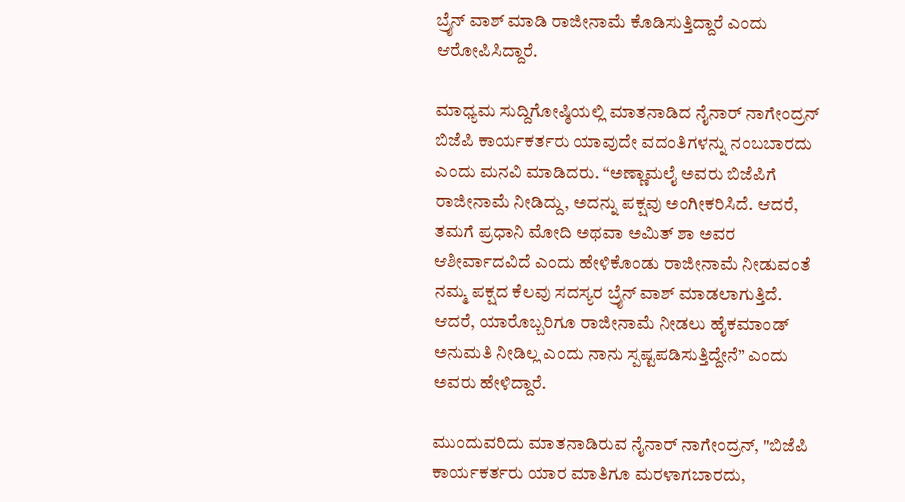ಬ್ರೈನ್‌ ವಾಶ್‌ ಮಾಡಿ ರಾಜೀನಾಮೆ ಕೊಡಿಸುತ್ತಿದ್ದಾರೆ ಎಂದು ಆರೋಪಿಸಿದ್ದಾರೆ.

ಮಾಧ್ಯಮ ಸುದ್ದಿಗೋಷ್ಠಿಯಲ್ಲಿ ಮಾತನಾಡಿದ ನೈನಾರ್‌ ನಾಗೇಂದ್ರನ್‌ ಬಿಜೆಪಿ ಕಾರ್ಯಕರ್ತರು ಯಾವುದೇ ವದಂತಿಗಳನ್ನು ನಂಬಬಾರದು ಎಂದು ಮನವಿ ಮಾಡಿದರು. “ಅಣ್ಣಾಮಲೈ ಅವರು ಬಿಜೆಪಿಗೆ ರಾಜೀನಾಮೆ ನೀಡಿದ್ದು, ಅದನ್ನು ಪಕ್ಷವು ಅಂಗೀಕರಿಸಿದೆ. ಆದರೆ, ತಮಗೆ ಪ್ರಧಾನಿ ಮೋದಿ ಅಥವಾ ಅಮಿತ್ ಶಾ ಅವರ ಆಶೀರ್ವಾದವಿದೆ ಎಂದು ಹೇಳಿಕೊಂಡು ರಾಜೀನಾಮೆ ನೀಡುವಂತೆ ನಮ್ಮ ಪಕ್ಷದ ಕೆಲವು ಸದಸ್ಯರ ಬ್ರೈನ್ ವಾಶ್ ಮಾಡಲಾಗುತ್ತಿದೆ. ಆದರೆ, ಯಾರೊಬ್ಬರಿಗೂ ರಾಜೀನಾಮೆ ನೀಡಲು ಹೈಕಮಾಂಡ್ ಅನುಮತಿ ನೀಡಿಲ್ಲ ಎಂದು ನಾನು ಸ್ಪಷ್ಟಪಡಿಸುತ್ತಿದ್ದೇನೆ” ಎಂದು ಅವರು ಹೇಳಿದ್ದಾರೆ.

ಮುಂದುವರಿದು ಮಾತನಾಡಿರುವ ನೈನಾರ್‌ ನಾಗೇಂದ್ರನ್‌, "ಬಿಜೆಪಿ ಕಾರ್ಯಕರ್ತರು ಯಾರ ಮಾತಿಗೂ ಮರಳಾಗಬಾರದು,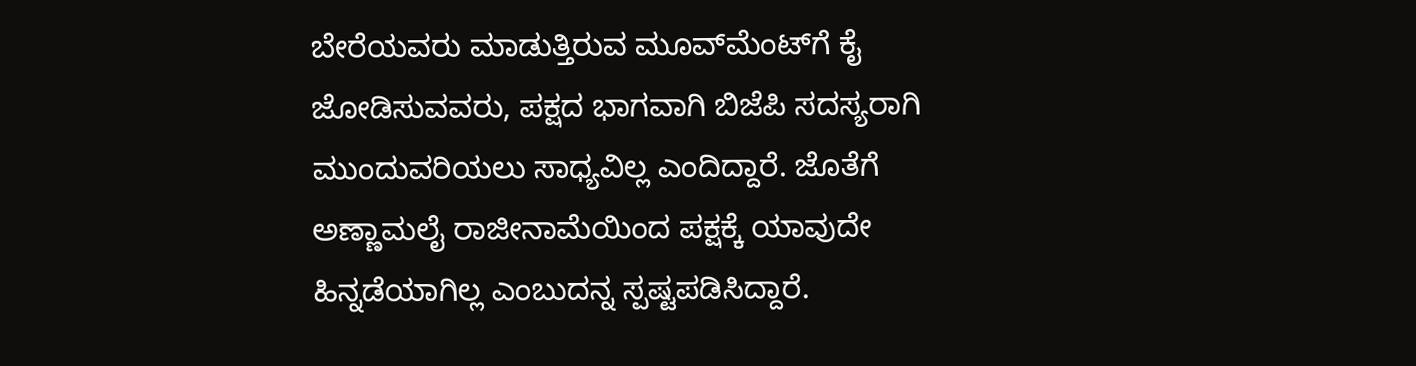ಬೇರೆಯವರು ಮಾಡುತ್ತಿರುವ ಮೂವ್‌ಮೆಂಟ್‌ಗೆ ಕೈ ಜೋಡಿಸುವವರು, ಪಕ್ಷದ ಭಾಗವಾಗಿ ಬಿಜೆಪಿ ಸದಸ್ಯರಾಗಿ ಮುಂದುವರಿಯಲು ಸಾಧ್ಯವಿಲ್ಲ ಎಂದಿದ್ದಾರೆ. ಜೊತೆಗೆ ಅಣ್ಣಾಮಲೈ ರಾಜೀನಾಮೆಯಿಂದ ಪಕ್ಷಕ್ಕೆ ಯಾವುದೇ ಹಿನ್ನಡೆಯಾಗಿಲ್ಲ ಎಂಬುದನ್ನ ಸ್ಪಷ್ಟಪಡಿಸಿದ್ದಾರೆ.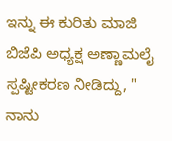ಇನ್ನು ಈ ಕುರಿತು ಮಾಜಿ ಬಿಜೆಪಿ ಅಧ್ಯಕ್ಷ ಅಣ್ಣಾಮಲೈ ಸ್ಪಷ್ಟೀಕರಣ ನೀಡಿದ್ದು, " ನಾನು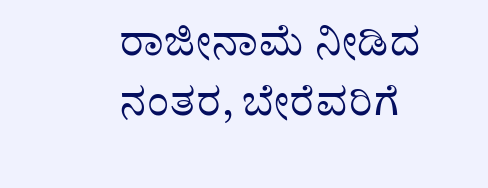ರಾಜೀನಾಮೆ ನೀಡಿದ ನಂತರ, ಬೇರೆವರಿಗೆ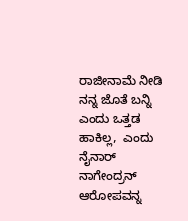ರಾಜೀನಾಮೆ ನೀಡಿ ನನ್ನ ಜೊತೆ ಬನ್ನಿ ಎಂದು ಒತ್ತಡ ಹಾಕಿಲ್ಲ,  ಎಂದು ನೈನಾರ್‌ ನಾಗೇಂದ್ರನ್‌ ಆರೋಪವನ್ನ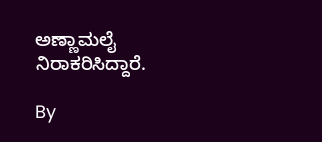ಅಣ್ಣಾಮಲೈ ನಿರಾಕರಿಸಿದ್ದಾರೆ.

By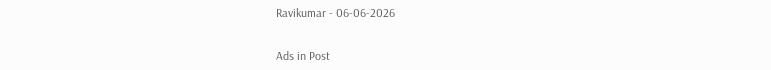Ravikumar - 06-06-2026


Ads in Post